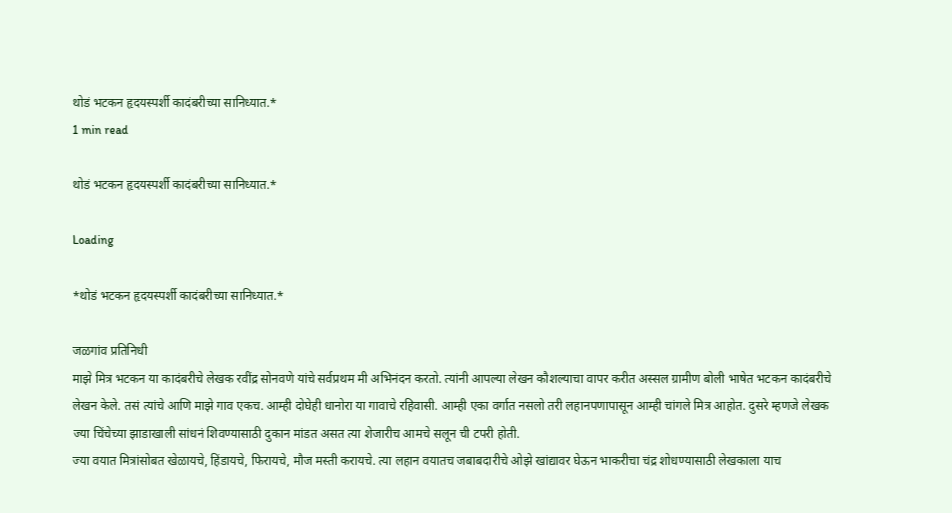थोडं भटकन हृदयस्पर्शी कादंबरीच्या सानिध्यात.*
1 min read

थोडं भटकन हृदयस्पर्शी कादंबरीच्या सानिध्यात.*

Loading

*थोडं भटकन हृदयस्पर्शी कादंबरीच्या सानिध्यात.*

जळगांव प्रतिनिधी
माझे मित्र भटकन या कादंबरीचे लेखक रवींद्र सोनवणे यांचे सर्वप्रथम मी अभिनंदन करतो. त्यांनी आपल्या लेखन कौशल्याचा वापर करीत अस्सल ग्रामीण बोली भाषेत भटकन कादंबरीचे लेखन केले. तसं त्यांचे आणि माझे गाव एकच. आम्ही दोघेही धानोरा या गावाचे रहिवासी. आम्ही एका वर्गात नसलो तरी लहानपणापासून आम्ही चांगले मित्र आहोत. दुसरे म्हणजे लेखक ज्या चिंचेच्या झाडाखाली सांधनं शिवण्यासाठी दुकान मांडत असत त्या शेजारीच आमचे सलून ची टपरी होती.
ज्या वयात मित्रांसोबत खेळायचे, हिंडायचे, फिरायचे, मौज मस्ती करायचे. त्या लहान वयातच जबाबदारीचे ओझे खांद्यावर घेऊन भाकरीचा चंद्र शोधण्यासाठी लेखकाला याच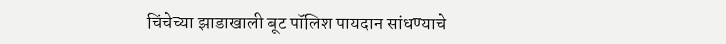चिंचेच्या झाडाखाली बूट पॉलिश पायदान सांधण्याचे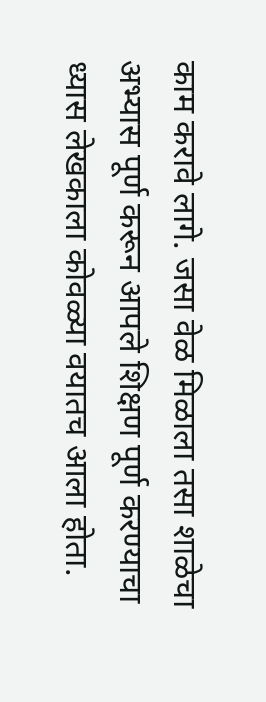काम करावे लागे. जसा वेळ मिळाला तसा शाळेचा अभ्यास पूर्ण करून आपले शिक्षण पूर्ण करण्याचा ध्यास लेखकाला कोवळ्या वयातच आला होता.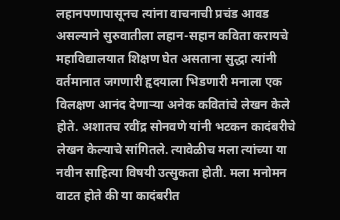लहानपणापासूनच त्यांना वाचनाची प्रचंड आवड असल्याने सुरुवातीला लहान-सहान कविता करायचे महाविद्यालयात शिक्षण घेत असताना सुद्धा त्यांनी वर्तमानात जगणारी हृदयाला भिडणारी मनाला एक विलक्षण आनंद देणाऱ्या अनेक कवितांचे लेखन केले होते. अशातच रवींद्र सोनवणे यांनी भटकन कादंबरीचे लेखन केल्याचे सांगितले. त्यावेळीच मला त्यांच्या या नवीन साहित्या विषयी उत्सुकता होती. मला मनोमन वाटत होते की या कादंबरीत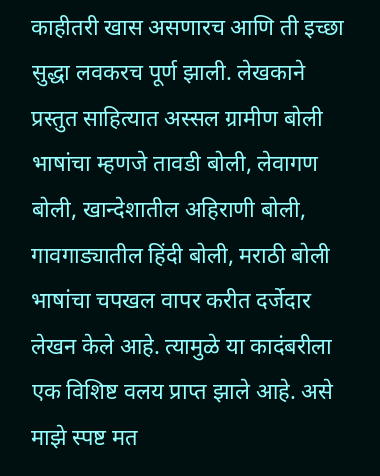काहीतरी खास असणारच आणि ती इच्छा सुद्धा लवकरच पूर्ण झाली. लेखकाने प्रस्तुत साहित्यात अस्सल ग्रामीण बोली भाषांचा म्हणजे तावडी बोली, लेवागण बोली, खान्देशातील अहिराणी बोली, गावगाड्यातील हिंदी बोली, मराठी बोली भाषांचा चपखल वापर करीत दर्जेदार लेखन केले आहे. त्यामुळे या कादंबरीला एक विशिष्ट वलय प्राप्त झाले आहे. असे माझे स्पष्ट मत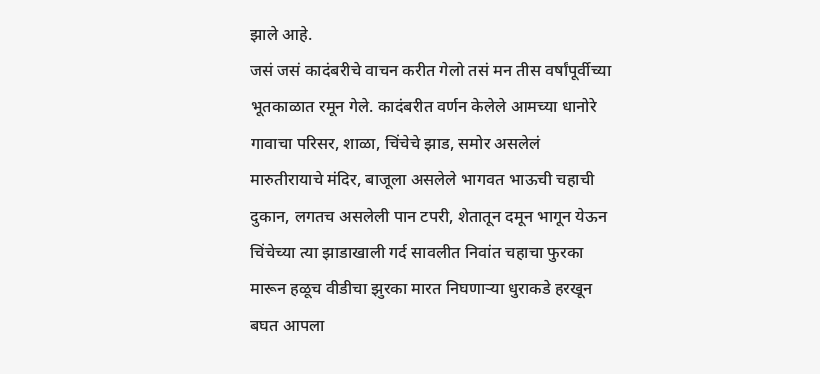झाले आहे.
जसं जसं कादंबरीचे वाचन करीत गेलो तसं मन तीस वर्षांपूर्वीच्या भूतकाळात रमून गेले. कादंबरीत वर्णन केलेले आमच्या धानोरे गावाचा परिसर, शाळा, चिंचेचे झाड, समोर असलेलं मारुतीरायाचे मंदिर, बाजूला असलेले भागवत भाऊची चहाची दुकान, लगतच असलेली पान टपरी, शेतातून दमून भागून येऊन चिंचेच्या त्या झाडाखाली गर्द सावलीत निवांत चहाचा फुरका मारून हळूच वीडीचा झुरका मारत निघणाऱ्या धुराकडे हरखून बघत आपला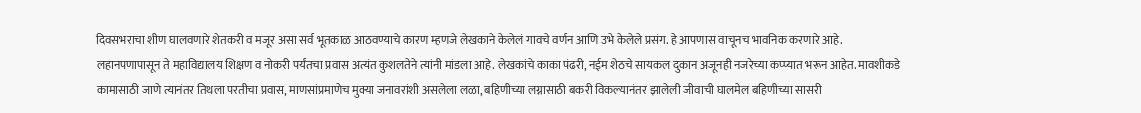दिवसभराचा शीण घालवणारे शेतकरी व मजूर असा सर्व भूतकाळ आठवण्याचे कारण म्हणजे लेखकाने केलेलं गावचे वर्णन आणि उभे केलेले प्रसंग. हे आपणास वाचूनच भावनिक करणारे आहे.
लहानपणापासून ते महाविद्यालय शिक्षण व नोकरी पर्यंतचा प्रवास अत्यंत कुशलतेने त्यांनी मांडला आहे. लेखकांचे काका पंढरी, नईम शेठचे सायकल दुकान अजूनही नजरेच्या कप्प्यात भरून आहेत. मावशीकडे कामासाठी जाणे त्यानंतर तिथला परतीचा प्रवास, माणसांप्रमाणेच मुक्या जनावरांशी असलेला लळा, बहिणीच्या लग्नासाठी बकरी विकल्यानंतर झालेली जीवाची घालमेल बहिणीच्या सासरी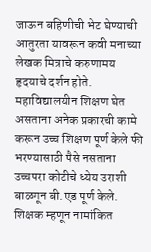जाऊन बहिणीची भेट घेण्याची आतुरता यावरून कवी मनाच्या लेखक मित्राचे करुणामय हृदयाचे दर्शन होते. महाविद्यालयीन शिक्षण घेत असताना अनेक प्रकारची कामे करून उच्च शिक्षण पूर्ण केले फी भरण्यासाठी पैसे नसताना उच्चपरा कोटीचे ध्येय उराशी बाळगून बी.एड पूर्ण केले. शिक्षक म्हणून नामांकित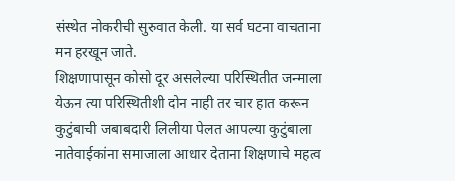संस्थेत नोकरीची सुरुवात केली. या सर्व घटना वाचताना मन हरखून जाते.
शिक्षणापासून कोसो दूर असलेल्या परिस्थितीत जन्माला येऊन त्या परिस्थितीशी दोन नाही तर चार हात करून कुटुंबाची जबाबदारी लिलीया पेलत आपल्या कुटुंबाला नातेवाईकांना समाजाला आधार देताना शिक्षणाचे महत्व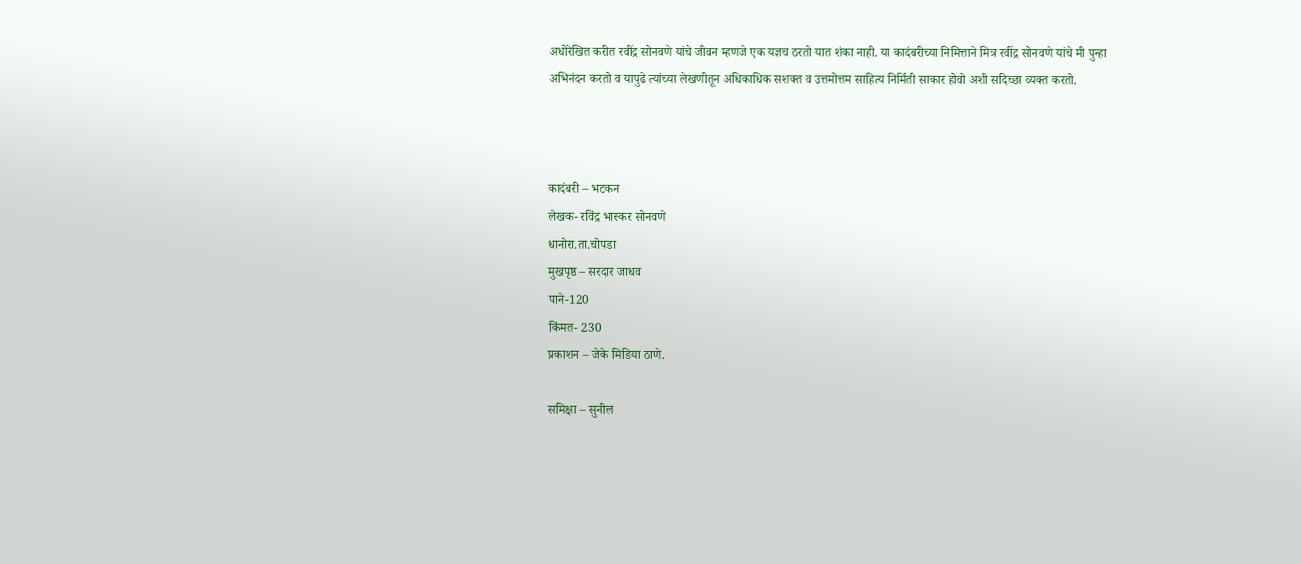अधोरेखित करीत रवींद्र सोनवणे यांचे जीवन म्हणजे एक यज्ञच ठरतो यात शंका नाही. या कादंबरीच्या निमित्ताने मित्र रवींद्र सोनवणे यांचे मी पुन्हा अभिनंदन करतो व यापुढे त्यांच्या लेखणीतून अधिकाधिक सशक्त व उत्तमोत्तम साहित्य निर्मिती साकार होवो अशी सदिच्छा व्यक्त करतो.



कादंबरी – भटकन
लेखक- रविंद्र भास्कर सोनवणे
धानोरा.ता.चोपडा
मुखपृष्ठ – सरदार जाधव
पाने-120
किंमत- 230
प्रकाशन – जेके मिडिया ठाणे.

समिक्षा – सुनील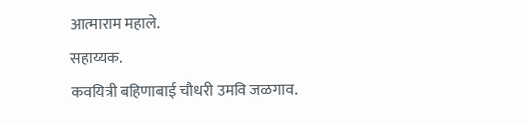आत्माराम महाले.
सहाय्यक.
कवयित्री बहिणाबाई चौधरी उमवि जळगाव.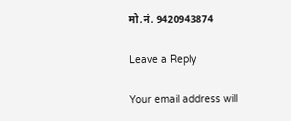मो.नं. 9420943874

Leave a Reply

Your email address will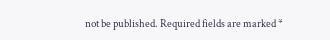not be published. Required fields are marked *